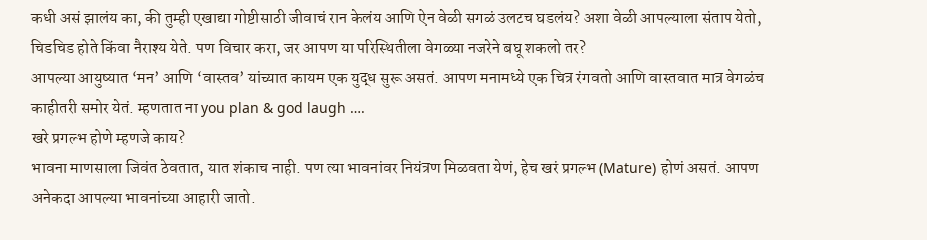कधी असं झालंय का, की तुम्ही एखाद्या गोष्टीसाठी जीवाचं रान केलंय आणि ऐन वेळी सगळं उलटच घडलंय? अशा वेळी आपल्याला संताप येतो, चिडचिड होते किंवा नैराश्य येते. पण विचार करा, जर आपण या परिस्थितीला वेगळ्या नजरेने बघू शकलो तर?
आपल्या आयुष्यात ‘मन’ आणि ‘वास्तव’ यांच्यात कायम एक युद्ध सुरू असतं. आपण मनामध्ये एक चित्र रंगवतो आणि वास्तवात मात्र वेगळंच काहीतरी समोर येतं. म्हणतात ना you plan & god laugh ….
खरे प्रगल्भ होणे म्हणजे काय?
भावना माणसाला जिवंत ठेवतात, यात शंकाच नाही. पण त्या भावनांवर नियंत्रण मिळवता येणं, हेच खरं प्रगल्भ (Mature) होणं असतं. आपण अनेकदा आपल्या भावनांच्या आहारी जातो.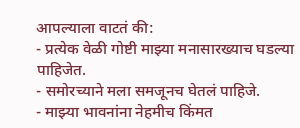आपल्याला वाटतं की:
- प्रत्येक वेळी गोष्टी माझ्या मनासारख्याच घडल्या पाहिजेत.
- समोरच्याने मला समजूनच घेतलं पाहिजे.
- माझ्या भावनांना नेहमीच किंमत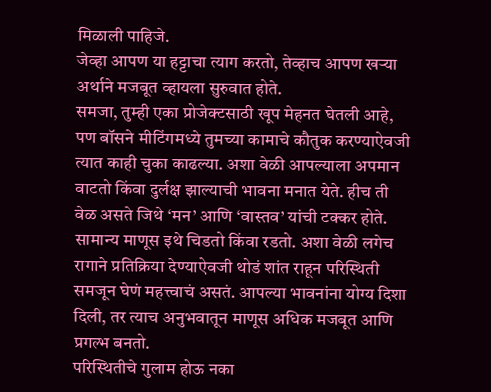मिळाली पाहिजे.
जेव्हा आपण या हट्टाचा त्याग करतो, तेव्हाच आपण खऱ्या अर्थाने मजबूत व्हायला सुरुवात होते.
समजा, तुम्ही एका प्रोजेक्टसाठी खूप मेहनत घेतली आहे, पण बॉसने मीटिंगमध्ये तुमच्या कामाचे कौतुक करण्याऐवजी त्यात काही चुका काढल्या. अशा वेळी आपल्याला अपमान वाटतो किंवा दुर्लक्ष झाल्याची भावना मनात येते. हीच ती वेळ असते जिथे ‘मन’ आणि ‘वास्तव’ यांची टक्कर होते. सामान्य माणूस इथे चिडतो किंवा रडतो. अशा वेळी लगेच रागाने प्रतिक्रिया देण्याऐवजी थोडं शांत राहून परिस्थिती समजून घेणं महत्त्वाचं असतं. आपल्या भावनांना योग्य दिशा दिली, तर त्याच अनुभवातून माणूस अधिक मजबूत आणि प्रगल्भ बनतो.
परिस्थितीचे गुलाम होऊ नका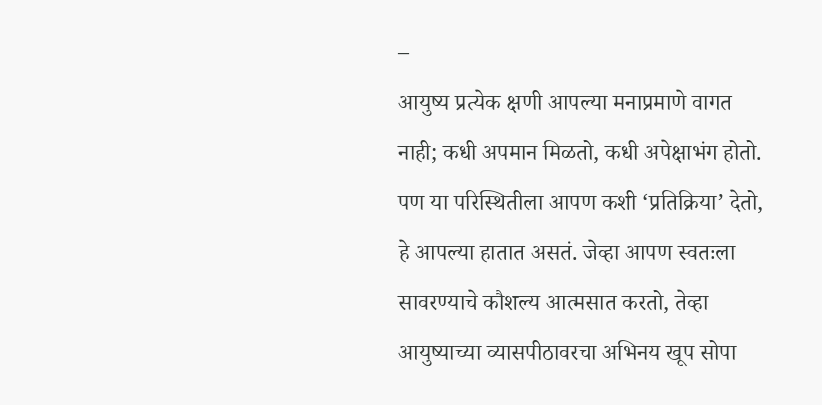–
आयुष्य प्रत्येक क्षणी आपल्या मनाप्रमाणे वागत नाही; कधी अपमान मिळतो, कधी अपेक्षाभंग होतो. पण या परिस्थितीला आपण कशी ‘प्रतिक्रिया’ देतो, हे आपल्या हातात असतं. जेव्हा आपण स्वतःला सावरण्याचे कौशल्य आत्मसात करतो, तेव्हा आयुष्याच्या व्यासपीठावरचा अभिनय खूप सोपा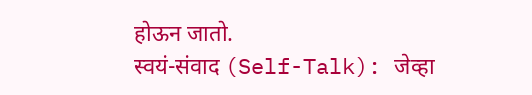होऊन जातो.
स्वयं-संवाद (Self-Talk): जेव्हा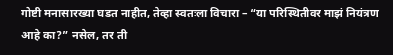गोष्टी मनासारख्या घडत नाहीत, तेव्हा स्वतःला विचारा – “या परिस्थितीवर माझं नियंत्रण आहे का?” नसेल, तर ती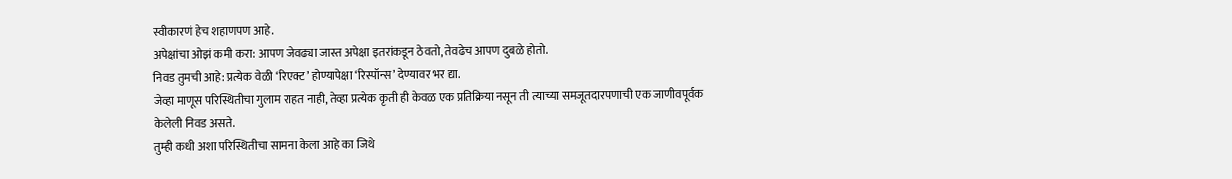स्वीकारणं हेच शहाणपण आहे.
अपेक्षांचा ओझं कमी करा: आपण जेवढ्या जास्त अपेक्षा इतरांकडून ठेवतो, तेवढेच आपण दुबळे होतो.
निवड तुमची आहे: प्रत्येक वेळी ‘रिएक्ट’ होण्यापेक्षा ‘रिस्पॉन्स’ देण्यावर भर द्या.
जेव्हा माणूस परिस्थितीचा गुलाम राहत नाही, तेव्हा प्रत्येक कृती ही केवळ एक प्रतिक्रिया नसून ती त्याच्या समजूतदारपणाची एक जाणीवपूर्वक केलेली निवड असते.
तुम्ही कधी अशा परिस्थितीचा सामना केला आहे का जिथे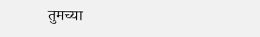तुमच्या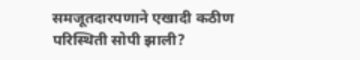समजूतदारपणाने एखादी कठीण परिस्थिती सोपी झाली?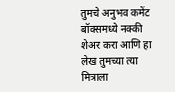तुमचे अनुभव कमेंट बॉक्समध्ये नक्की शेअर करा आणि हा लेख तुमच्या त्या मित्राला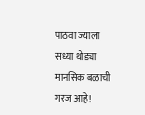पाठवा ज्याला सध्या थोड्या मानसिक बळाची गरज आहे!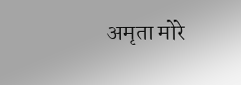अमृता मोरे